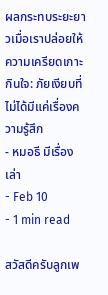ผลกระทบระยะยาวเมื่อเราปล่อยให้ความเครียดเกาะกินใจ: ภัยเงียบที่ไม่ได้มีแค่เรื่องความรู้สึก
- หมอธี มีเรื่องเล่า
- Feb 10
- 1 min read

สวัสดีครับลูกเพ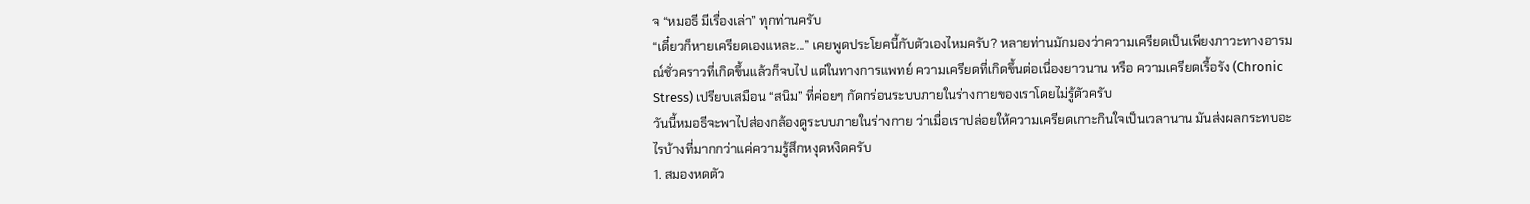จ “หมอธี มีเรื่องเล่า” ทุกท่านครับ
“เดี๋ยวก็หายเครียดเองแหละ...” เคยพูดประโยคนี้กับตัวเองไหมครับ? หลายท่านมักมองว่าความเครียดเป็นเพียงภาวะทางอารมณ์ชั่วคราวที่เกิดขึ้นแล้วก็จบไป แต่ในทางการแพทย์ ความเครียดที่เกิดขึ้นต่อเนื่องยาวนาน หรือ ความเครียดเรื้อรัง (Chronic Stress) เปรียบเสมือน “สนิม” ที่ค่อยๆ กัดกร่อนระบบภายในร่างกายของเราโดยไม่รู้ตัวครับ
วันนี้หมอธีจะพาไปส่องกล้องดูระบบภายในร่างกาย ว่าเมื่อเราปล่อยให้ความเครียดเกาะกินใจเป็นเวลานาน มันส่งผลกระทบอะไรบ้างที่มากกว่าแค่ความรู้สึกหงุดหงิดครับ
1. สมองหดตัว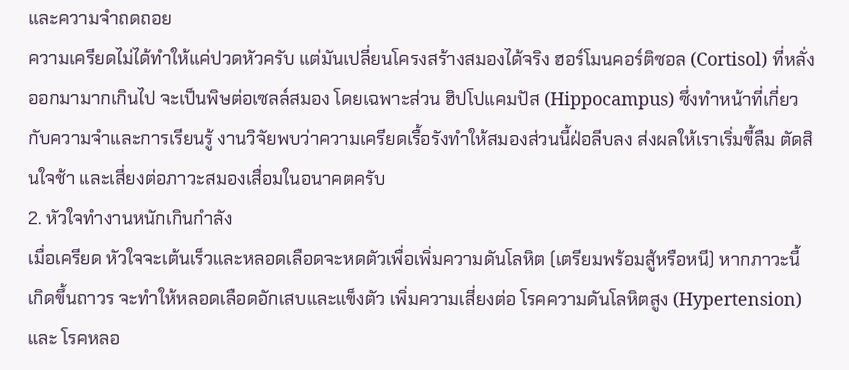และความจำถดถอย
ความเครียดไม่ได้ทำให้แค่ปวดหัวครับ แต่มันเปลี่ยนโครงสร้างสมองได้จริง ฮอร์โมนคอร์ติซอล (Cortisol) ที่หลั่งออกมามากเกินไป จะเป็นพิษต่อเซลล์สมอง โดยเฉพาะส่วน ฮิปโปแคมปัส (Hippocampus) ซึ่งทำหน้าที่เกี่ยวกับความจำและการเรียนรู้ งานวิจัยพบว่าความเครียดเรื้อรังทำให้สมองส่วนนี้ฝ่อลีบลง ส่งผลให้เราเริ่มขี้ลืม ตัดสินใจช้า และเสี่ยงต่อภาวะสมองเสื่อมในอนาคตครับ
2. หัวใจทำงานหนักเกินกำลัง
เมื่อเครียด หัวใจจะเต้นเร็วและหลอดเลือดจะหดตัวเพื่อเพิ่มความดันโลหิต (เตรียมพร้อมสู้หรือหนี) หากภาวะนี้เกิดขึ้นถาวร จะทำให้หลอดเลือดอักเสบและแข็งตัว เพิ่มความเสี่ยงต่อ โรคความดันโลหิตสูง (Hypertension) และ โรคหลอ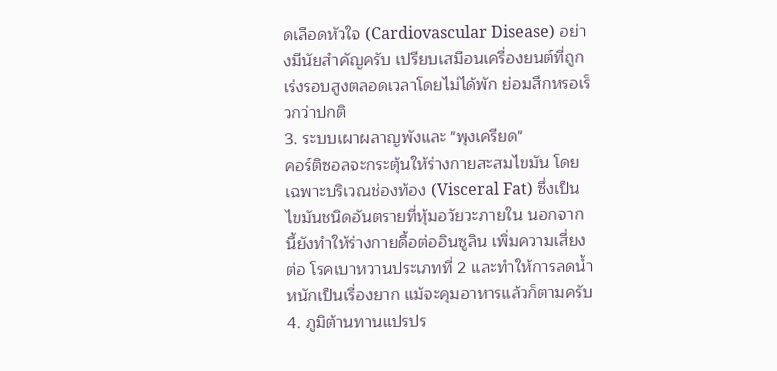ดเลือดหัวใจ (Cardiovascular Disease) อย่างมีนัยสำคัญครับ เปรียบเสมือนเครื่องยนต์ที่ถูกเร่งรอบสูงตลอดเวลาโดยไม่ได้พัก ย่อมสึกหรอเร็วกว่าปกติ
3. ระบบเผาผลาญพังและ "พุงเครียด"
คอร์ติซอลจะกระตุ้นให้ร่างกายสะสมไขมัน โดยเฉพาะบริเวณช่องท้อง (Visceral Fat) ซึ่งเป็นไขมันชนิดอันตรายที่หุ้มอวัยวะภายใน นอกจากนี้ยังทำให้ร่างกายดื้อต่ออินซูลิน เพิ่มความเสี่ยงต่อ โรคเบาหวานประเภทที่ 2 และทำให้การลดน้ำหนักเป็นเรื่องยาก แม้จะคุมอาหารแล้วก็ตามครับ
4. ภูมิต้านทานแปรปร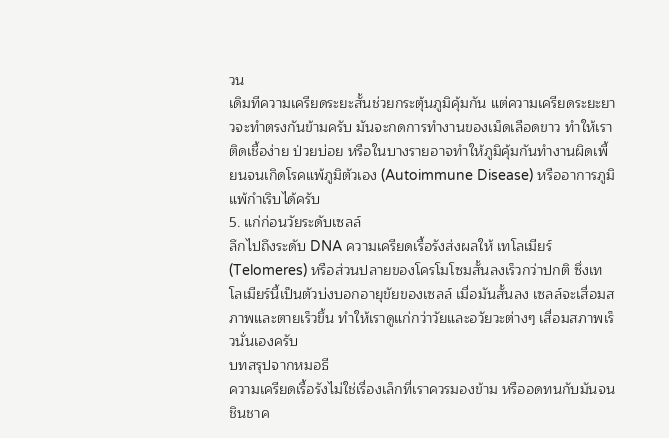วน
เดิมทีความเครียดระยะสั้นช่วยกระตุ้นภูมิคุ้มกัน แต่ความเครียดระยะยาวจะทำตรงกันข้ามครับ มันจะกดการทำงานของเม็ดเลือดขาว ทำให้เราติดเชื้อง่าย ป่วยบ่อย หรือในบางรายอาจทำให้ภูมิคุ้มกันทำงานผิดเพี้ยนจนเกิดโรคแพ้ภูมิตัวเอง (Autoimmune Disease) หรืออาการภูมิแพ้กำเริบได้ครับ
5. แก่ก่อนวัยระดับเซลล์
ลึกไปถึงระดับ DNA ความเครียดเรื้อรังส่งผลให้ เทโลเมียร์ (Telomeres) หรือส่วนปลายของโครโมโซมสั้นลงเร็วกว่าปกติ ซึ่งเทโลเมียร์นี้เป็นตัวบ่งบอกอายุขัยของเซลล์ เมื่อมันสั้นลง เซลล์จะเสื่อมสภาพและตายเร็วขึ้น ทำให้เราดูแก่กว่าวัยและอวัยวะต่างๆ เสื่อมสภาพเร็วนั่นเองครับ
บทสรุปจากหมอธี
ความเครียดเรื้อรังไม่ใช่เรื่องเล็กที่เราควรมองข้าม หรืออดทนกับมันจนชินชาค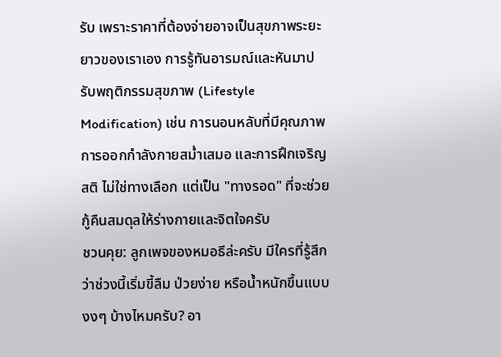รับ เพราะราคาที่ต้องจ่ายอาจเป็นสุขภาพระยะยาวของเราเอง การรู้ทันอารมณ์และหันมาปรับพฤติกรรมสุขภาพ (Lifestyle Modification) เช่น การนอนหลับที่มีคุณภาพ การออกกำลังกายสม่ำเสมอ และการฝึกเจริญสติ ไม่ใช่ทางเลือก แต่เป็น "ทางรอด" ที่จะช่วยกู้คืนสมดุลให้ร่างกายและจิตใจครับ
ชวนคุย: ลูกเพจของหมอธีล่ะครับ มีใครที่รู้สึกว่าช่วงนี้เริ่มขี้ลืม ป่วยง่าย หรือน้ำหนักขึ้นแบบงงๆ บ้างไหมครับ? อา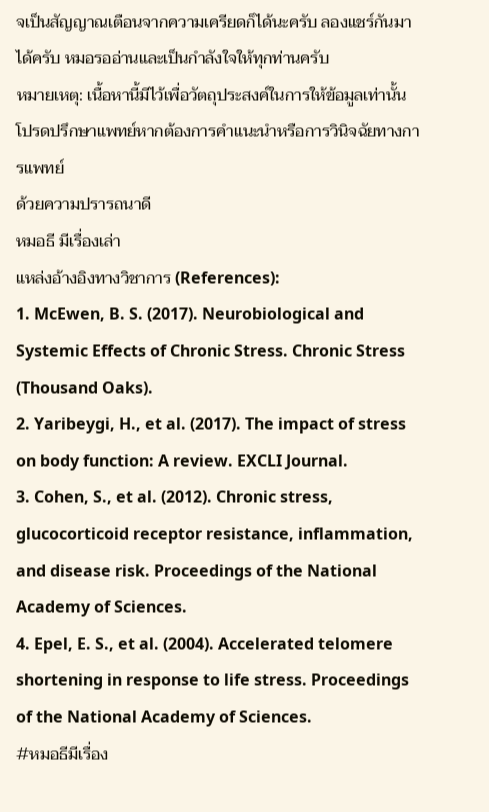จเป็นสัญญาณเตือนจากความเครียดก็ได้นะครับ ลองแชร์กันมาได้ครับ หมอรออ่านและเป็นกำลังใจให้ทุกท่านครับ
หมายเหตุ: เนื้อหานี้มีไว้เพื่อวัตถุประสงค์ในการให้ข้อมูลเท่านั้น โปรดปรึกษาแพทย์หากต้องการคำแนะนำหรือการวินิจฉัยทางการแพทย์
ด้วยความปรารถนาดี
หมอธี มีเรื่องเล่า
แหล่งอ้างอิงทางวิชาการ (References):
1. McEwen, B. S. (2017). Neurobiological and Systemic Effects of Chronic Stress. Chronic Stress (Thousand Oaks).
2. Yaribeygi, H., et al. (2017). The impact of stress on body function: A review. EXCLI Journal.
3. Cohen, S., et al. (2012). Chronic stress, glucocorticoid receptor resistance, inflammation, and disease risk. Proceedings of the National Academy of Sciences.
4. Epel, E. S., et al. (2004). Accelerated telomere shortening in response to life stress. Proceedings of the National Academy of Sciences.
#หมอธีมีเรื่อง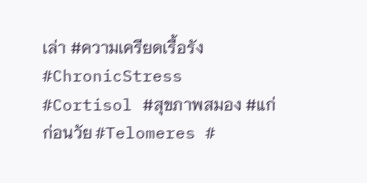เล่า #ความเครียดเรื้อรัง #ChronicStress #Cortisol #สุขภาพสมอง #แก่ก่อนวัย #Telomeres #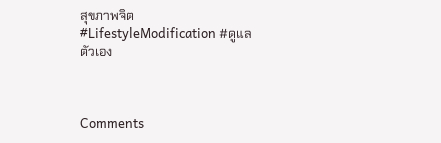สุขภาพจิต #LifestyleModification #ดูแลตัวเอง



Comments